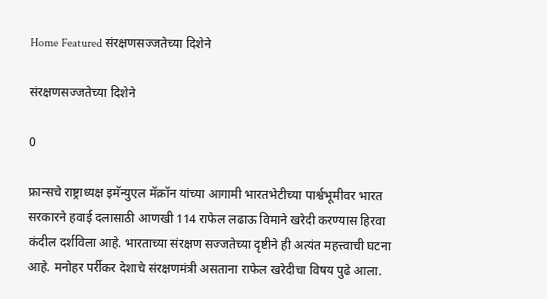Home Featured संरक्षणसज्जतेच्या दिशेने

संरक्षणसज्जतेच्या दिशेने

0

फ्रान्सचे राष्ट्राध्यक्ष इमॅन्युएल मॅक्रॉन यांच्या आगामी भारतभेटीच्या पार्श्वभूमीवर भारत सरकारने हवाई दलासाठी आणखी 114 राफेल लढाऊ विमाने खरेदी करण्यास हिरवा कंदील दर्शविला आहे. भारताच्या संरक्षण सज्जतेच्या दृष्टीने ही अत्यंत महत्त्वाची घटना आहे. मनोहर पर्रीकर देशाचे संरक्षणमंत्री असताना राफेल खरेदीचा विषय पुढे आला.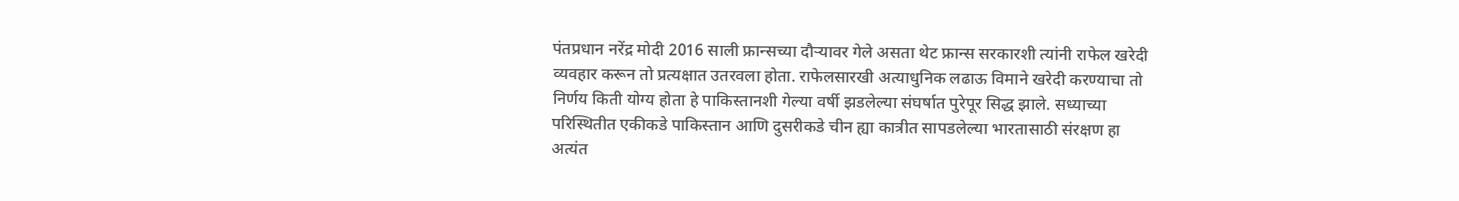पंतप्रधान नरेंद्र मोदी 2016 साली फ्रान्सच्या दौऱ्यावर गेले असता थेट फ्रान्स सरकारशी त्यांनी राफेल खरेदी व्यवहार करून तो प्रत्यक्षात उतरवला होता. राफेलसारखी अत्याधुनिक लढाऊ विमाने खरेदी करण्याचा तो निर्णय किती योग्य होता हे पाकिस्तानशी गेल्या वर्षी झडलेल्या संघर्षात पुरेपूर सिद्ध झाले. सध्याच्या परिस्थितीत एकीकडे पाकिस्तान आणि दुसरीकडे चीन ह्या कात्रीत सापडलेल्या भारतासाठी संरक्षण हा अत्यंत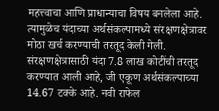महत्त्वाचा आणि प्राधान्याचा विषय बनलेला आहे. त्यामुळेच यंदाच्या अर्थसंकल्पामध्ये संरक्षणक्षेत्रावर मोठा खर्च करण्याची तरतूद केली गेली. संरक्षणक्षेत्रासाठी यंदा 7.8 लाख कोटींची तरतूद करण्यात आली आहे, जी एकूण अर्थसंकल्पाच्या 14.67 टक्के आहे. नवी राफेल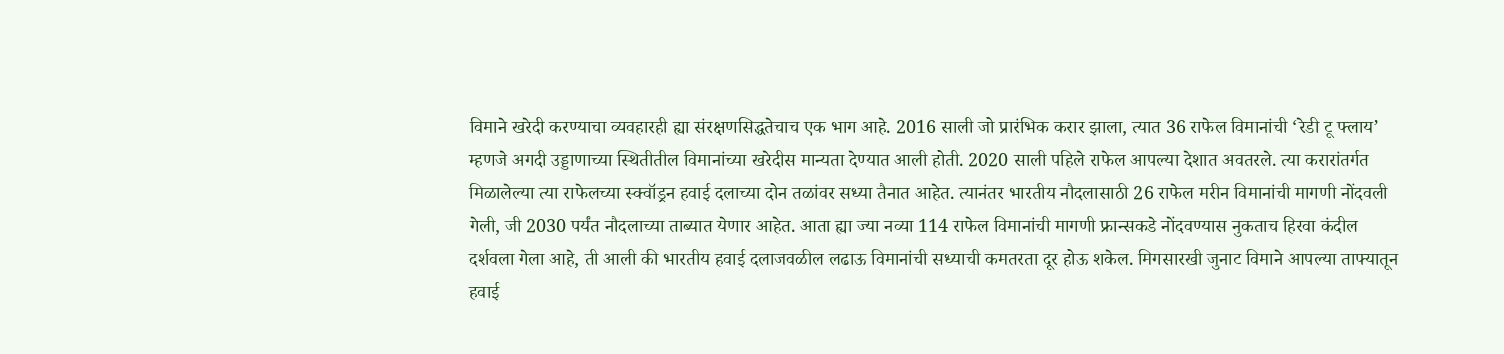विमाने खरेदी करण्याचा व्यवहारही ह्या संरक्षणसिद्धतेचाच एक भाग आहे. 2016 साली जो प्रारंभिक करार झाला, त्यात 36 राफेल विमानांची ‘रेडी टू फ्लाय’ म्हणजे अगदी उड्डाणाच्या स्थितीतील विमानांच्या खरेदीस मान्यता देण्यात आली होती. 2020 साली पहिले राफेल आपल्या देशात अवतरले. त्या करारांतर्गत मिळालेल्या त्या राफेलच्या स्क्वॉड्रन हवाई दलाच्या दोन तळांवर सध्या तैनात आहेत. त्यानंतर भारतीय नौदलासाठी 26 राफेल मरीन विमानांची मागणी नोंदवली गेली, जी 2030 पर्यंत नौदलाच्या ताब्यात येणार आहेत. आता ह्या ज्या नव्या 114 राफेल विमानांची मागणी फ्रान्सकडे नोंदवण्यास नुकताच हिरवा कंदील दर्शवला गेला आहे, ती आली की भारतीय हवाई दलाजवळील लढाऊ विमानांची सध्याची कमतरता दूर होऊ शकेल. मिगसारखी जुनाट विमाने आपल्या ताफ्यातून हवाई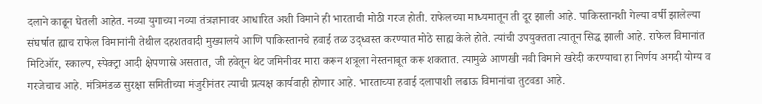दलाने काढून घेतली आहेत. नव्या युगाच्या नव्या तंत्रज्ञानावर आधारित अशी विमाने ही भारताची मोठी गरज होती. राफेलच्या माध्यमातून ती दूर झाली आहे. पाकिस्तानशी गेल्या वर्षी झालेल्या संघर्षात ह्याच राफेल विमानांनी तेथील दहशतवादी मुख्यालये आणि पाकिस्तानचे हवाई तळ उद्ध्वस्त करण्यात मोठे साह्य केले होते. त्यांची उपयुक्तता त्यातून सिद्ध झाली आहे. राफेल विमानांत मिटिऑर, स्काल्प, स्पेक्ट्रा आदी क्षेपणास्रे असतात, जी हवेतून थेट जमिनीवर मारा करून शत्रूला नेस्तनाबूत करू शकतात. त्यामुळे आणखी नवी विमाने खरेदी करण्याचा हा निर्णय अगदी योग्य व गरजेचाच आहे. मंत्रिमंडळ सुरक्षा समितीच्या मंजुरीनंतर त्याची प्रत्यक्ष कार्यवाही होणार आहे. भारताच्या हवाई दलापाशी लढाऊ विमानांचा तुटवडा आहे.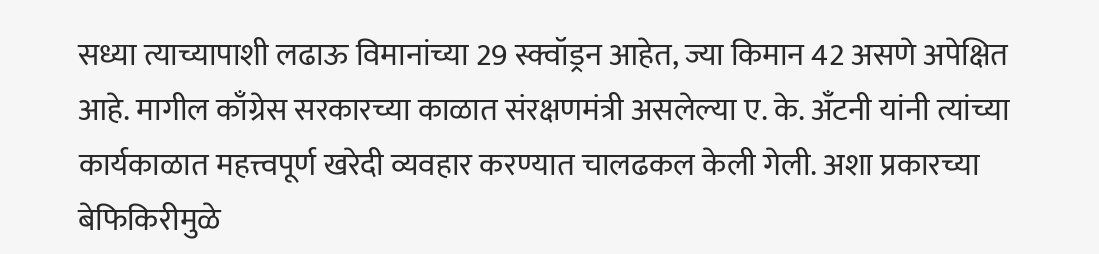सध्या त्याच्यापाशी लढाऊ विमानांच्या 29 स्क्वॉड्रन आहेत, ज्या किमान 42 असणे अपेक्षित आहे. मागील काँग्रेस सरकारच्या काळात संरक्षणमंत्री असलेल्या ए. के. अँटनी यांनी त्यांच्या कार्यकाळात महत्त्वपूर्ण खरेदी व्यवहार करण्यात चालढकल केली गेली. अशा प्रकारच्या बेफिकिरीमुळे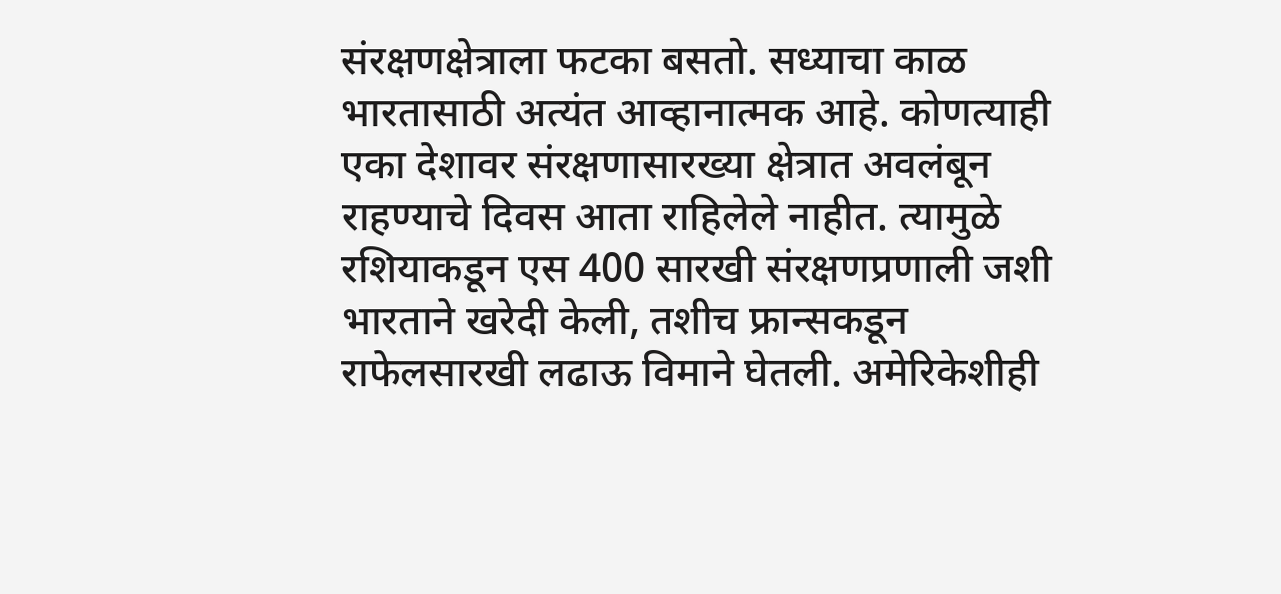संरक्षणक्षेत्राला फटका बसतो. सध्याचा काळ भारतासाठी अत्यंत आव्हानात्मक आहे. कोणत्याही एका देशावर संरक्षणासारख्या क्षेत्रात अवलंबून राहण्याचे दिवस आता राहिलेले नाहीत. त्यामुळे रशियाकडून एस 400 सारखी संरक्षणप्रणाली जशी भारताने खरेदी केली, तशीच फ्रान्सकडून राफेलसारखी लढाऊ विमाने घेतली. अमेरिकेशीही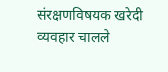संरक्षणविषयक खरेदी व्यवहार चालले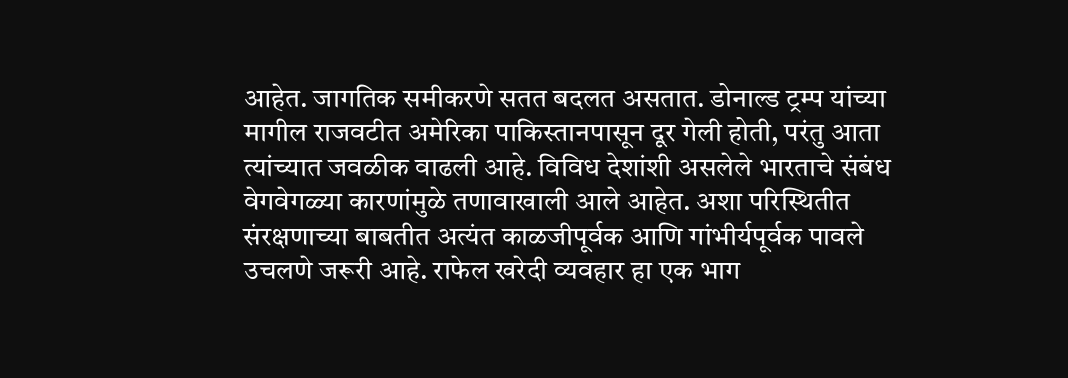आहेत. जागतिक समीकरणे सतत बदलत असतात. डोनाल्ड ट्रम्प यांच्या मागील राजवटीत अमेरिका पाकिस्तानपासून दूर गेली होती, परंतु आता त्यांच्यात जवळीक वाढली आहे. विविध देशांशी असलेले भारताचे संबंध वेगवेगळ्या कारणांमुळे तणावाखाली आले आहेत. अशा परिस्थितीत संरक्षणाच्या बाबतीत अत्यंत काळजीपूर्वक आणि गांभीर्यपूर्वक पावले उचलणे जरूरी आहे. राफेल खरेदी व्यवहार हा एक भाग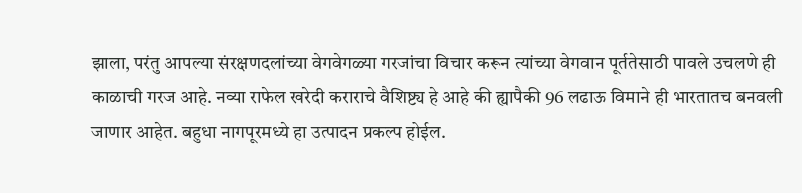झाला, परंतु आपल्या संरक्षणदलांच्या वेगवेगळ्या गरजांचा विचार करून त्यांच्या वेगवान पूर्ततेसाठी पावले उचलणे ही काळाची गरज आहे. नव्या राफेल खरेदी कराराचे वैशिष्ट्य हे आहे की ह्यापैकी 96 लढाऊ विमाने ही भारतातच बनवली जाणार आहेत. बहुधा नागपूरमध्ये हा उत्पादन प्रकल्प होईल.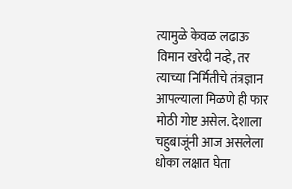त्यामुळे केवळ लढाऊ विमान खरेदी नव्हे, तर त्याच्या निर्मितीचे तंत्रज्ञान आपल्याला मिळणे ही फार मोठी गोष्ट असेल. देशाला चहुबाजूंनी आज असलेला धोका लक्षात घेता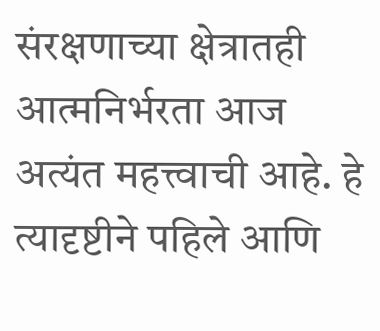संरक्षणाच्या क्षेत्रातही आत्मनिर्भरता आज अत्यंत महत्त्वाची आहे. हे त्यादृष्टीने पहिले आणि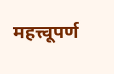महत्त्वूपर्ण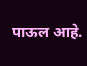पाऊल आहे.